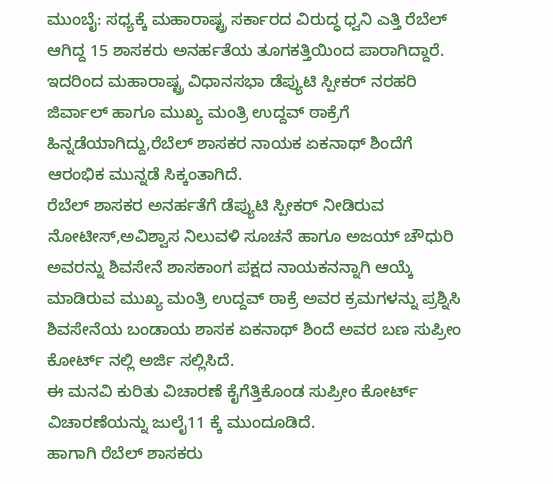ಮುಂಬೈ: ಸಧ್ಯಕ್ಕೆ ಮಹಾರಾಷ್ಟ್ರ ಸರ್ಕಾರದ ವಿರುದ್ಧ ಧ್ವನಿ ಎತ್ತಿ ರೆಬೆಲ್ ಆಗಿದ್ದ 15 ಶಾಸಕರು ಅನರ್ಹತೆಯ ತೂಗಕತ್ತಿಯಿಂದ ಪಾರಾಗಿದ್ದಾರೆ.
ಇದರಿಂದ ಮಹಾರಾಷ್ಟ್ರ ವಿಧಾನಸಭಾ ಡೆಪ್ಯುಟಿ ಸ್ಪೀಕರ್ ನರಹರಿ ಜಿರ್ವಾಲ್ ಹಾಗೂ ಮುಖ್ಯ ಮಂತ್ರಿ ಉದ್ದವ್ ಠಾಕ್ರೆಗೆ ಹಿನ್ನಡೆಯಾಗಿದ್ದು,ರೆಬೆಲ್ ಶಾಸಕರ ನಾಯಕ ಏಕನಾಥ್ ಶಿಂದೆಗೆ ಆರಂಭಿಕ ಮುನ್ನಡೆ ಸಿಕ್ಕಂತಾಗಿದೆ.
ರೆಬೆಲ್ ಶಾಸಕರ ಅನರ್ಹತೆಗೆ ಡೆಪ್ಯುಟಿ ಸ್ಪೀಕರ್ ನೀಡಿರುವ ನೋಟೀಸ್,ಅವಿಶ್ವಾಸ ನಿಲುವಳಿ ಸೂಚನೆ ಹಾಗೂ ಅಜಯ್ ಚೌಧುರಿ ಅವರನ್ನು ಶಿವಸೇನೆ ಶಾಸಕಾಂಗ ಪಕ್ಷದ ನಾಯಕನನ್ನಾಗಿ ಆಯ್ಕೆ ಮಾಡಿರುವ ಮುಖ್ಯ ಮಂತ್ರಿ ಉದ್ದವ್ ಠಾಕ್ರೆ ಅವರ ಕ್ರಮಗಳನ್ನು ಪ್ರಶ್ನಿಸಿ ಶಿವಸೇನೆಯ ಬಂಡಾಯ ಶಾಸಕ ಏಕನಾಥ್ ಶಿಂದೆ ಅವರ ಬಣ ಸುಪ್ರೀಂ ಕೋರ್ಟ್ ನಲ್ಲಿ ಅರ್ಜಿ ಸಲ್ಲಿಸಿದೆ.
ಈ ಮನವಿ ಕುರಿತು ವಿಚಾರಣೆ ಕೈಗೆತ್ತಿಕೊಂಡ ಸುಪ್ರೀಂ ಕೋರ್ಟ್ ವಿಚಾರಣೆಯನ್ನು ಜುಲೈ11 ಕ್ಕೆ ಮುಂದೂಡಿದೆ.
ಹಾಗಾಗಿ ರೆಬೆಲ್ ಶಾಸಕರು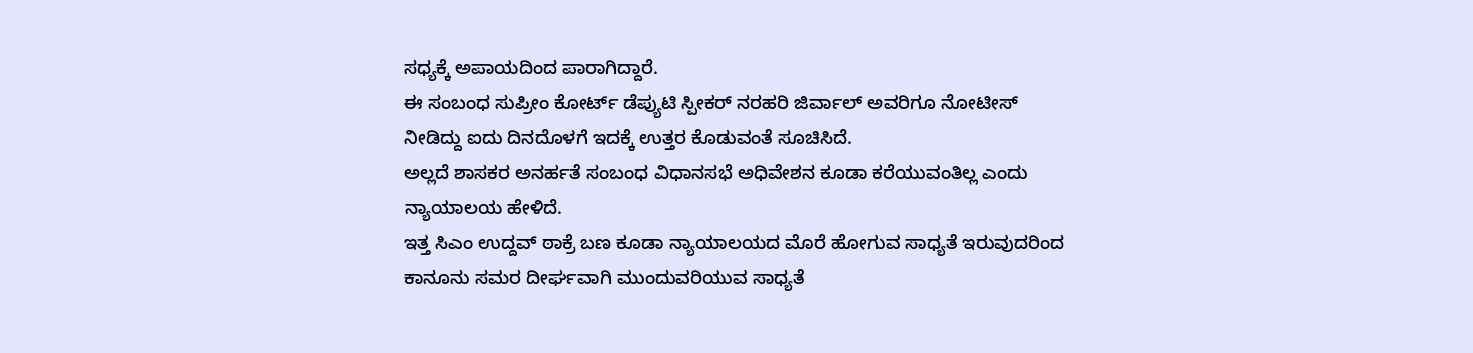ಸಧ್ಯಕ್ಕೆ ಅಪಾಯದಿಂದ ಪಾರಾಗಿದ್ದಾರೆ.
ಈ ಸಂಬಂಧ ಸುಪ್ರೀಂ ಕೋರ್ಟ್ ಡೆಪ್ಯುಟಿ ಸ್ಪೀಕರ್ ನರಹರಿ ಜಿರ್ವಾಲ್ ಅವರಿಗೂ ನೋಟೀಸ್ ನೀಡಿದ್ದು ಐದು ದಿನದೊಳಗೆ ಇದಕ್ಕೆ ಉತ್ತರ ಕೊಡುವಂತೆ ಸೂಚಿಸಿದೆ.
ಅಲ್ಲದೆ ಶಾಸಕರ ಅನರ್ಹತೆ ಸಂಬಂಧ ವಿಧಾನಸಭೆ ಅಧಿವೇಶನ ಕೂಡಾ ಕರೆಯುವಂತಿಲ್ಲ ಎಂದು ನ್ಯಾಯಾಲಯ ಹೇಳಿದೆ.
ಇತ್ತ ಸಿಎಂ ಉದ್ದವ್ ಠಾಕ್ರೆ ಬಣ ಕೂಡಾ ನ್ಯಾಯಾಲಯದ ಮೊರೆ ಹೋಗುವ ಸಾಧ್ಯತೆ ಇರುವುದರಿಂದ ಕಾನೂನು ಸಮರ ದೀರ್ಘವಾಗಿ ಮುಂದುವರಿಯುವ ಸಾಧ್ಯತೆ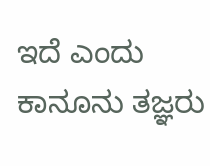ಇದೆ ಎಂದು ಕಾನೂನು ತಜ್ಞರು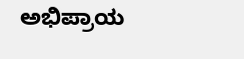ಅಭಿಪ್ರಾಯ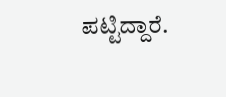ಪಟ್ಟಿದ್ದಾರೆ.